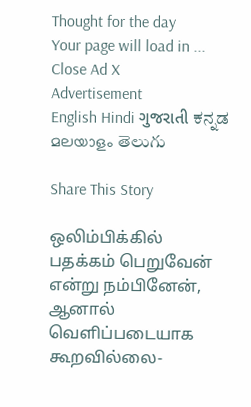Thought for the day
Your page will load in ...
Close Ad X
Advertisement
English Hindi ગુજરાતી ಕನ್ನಡ മലയാളം తెలుగు

Share This Story

ஒலிம்பிக்கில் பதக்கம் பெறுவேன் என்று நம்பினேன், ஆனால் வெளிப்படையாக கூறவில்லை-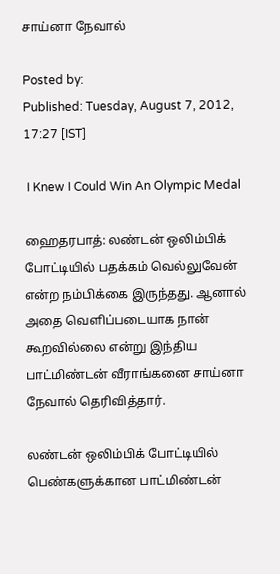சாய்னா நேவால்

Posted by:
Published: Tuesday, August 7, 2012, 17:27 [IST]

 I Knew I Could Win An Olympic Medal

ஹைதரபாத்: லண்டன் ஒலிம்பிக் போட்டியில் பதக்கம் வெல்லுவேன் என்ற நம்பிக்கை இருந்தது. ஆனால் அதை வெளிப்படையாக நான் கூறவில்லை என்று இந்திய பாட்மிண்டன் வீராங்கனை சாய்னா நேவால் தெரிவித்தார்.

லண்டன் ஒலிம்பிக் போட்டியில் பெண்களுக்கான பாட்மிண்டன்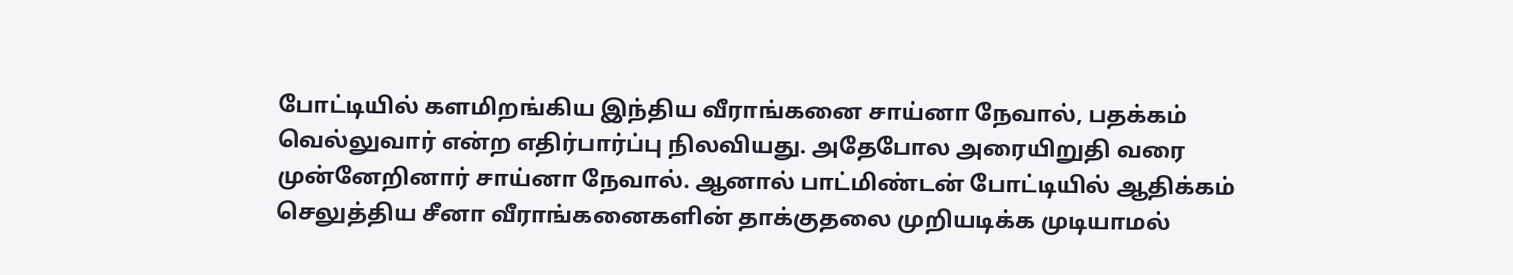போட்டியில் களமிறங்கிய இந்திய வீராங்கனை சாய்னா நேவால், பதக்கம் வெல்லுவார் என்ற எதிர்பார்ப்பு நிலவியது. அதேபோல அரையிறுதி வரை முன்னேறினார் சாய்னா நேவால். ஆனால் பாட்மிண்டன் போட்டியில் ஆதிக்கம் செலுத்திய சீனா வீராங்கனைகளின் தாக்குதலை முறியடிக்க முடியாமல்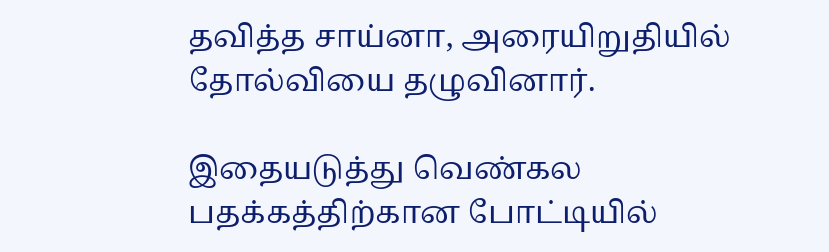தவித்த சாய்னா, அரையிறுதியில் தோல்வியை தழுவினார்.

இதையடுத்து வெண்கல பதக்கத்திற்கான போட்டியில்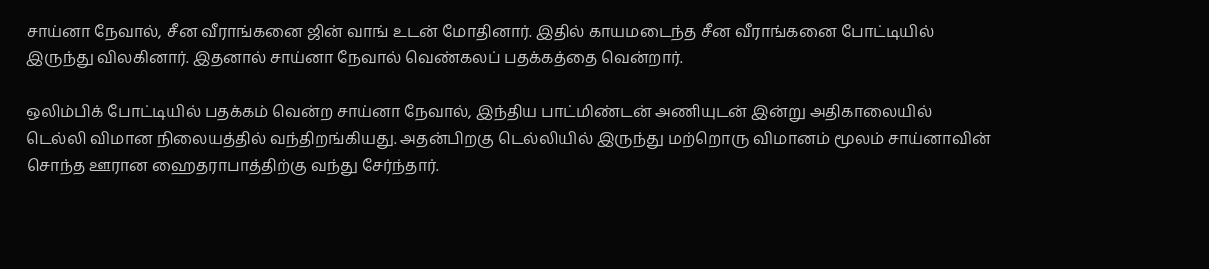சாய்னா நேவால், சீன வீராங்கனை ஜின் வாங் உடன் மோதினார். இதில் காயமடைந்த சீன வீராங்கனை போட்டியில் இருந்து விலகினார். இதனால் சாய்னா நேவால் வெண்கலப் பதக்கத்தை வென்றார்.

ஒலிம்பிக் போட்டியில் பதக்கம் வென்ற சாய்னா நேவால், இந்திய பாட்மிண்டன் அணியுடன் இன்று அதிகாலையில் டெல்லி விமான நிலையத்தில் வந்திறங்கியது. அதன்பிறகு டெல்லியில் இருந்து மற்றொரு விமானம் மூலம் சாய்னாவின் சொந்த ஊரான ஹைதராபாத்திற்கு வந்து சேர்ந்தார்.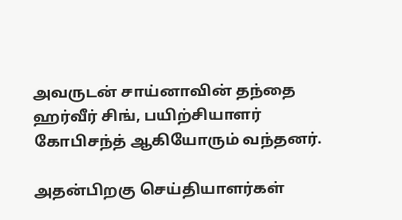அவருடன் சாய்னாவின் தந்தை ஹர்வீர் சிங், பயிற்சியாளர் கோபிசந்த் ஆகியோரும் வந்தனர்.

அதன்பிறகு செய்தியாளர்கள்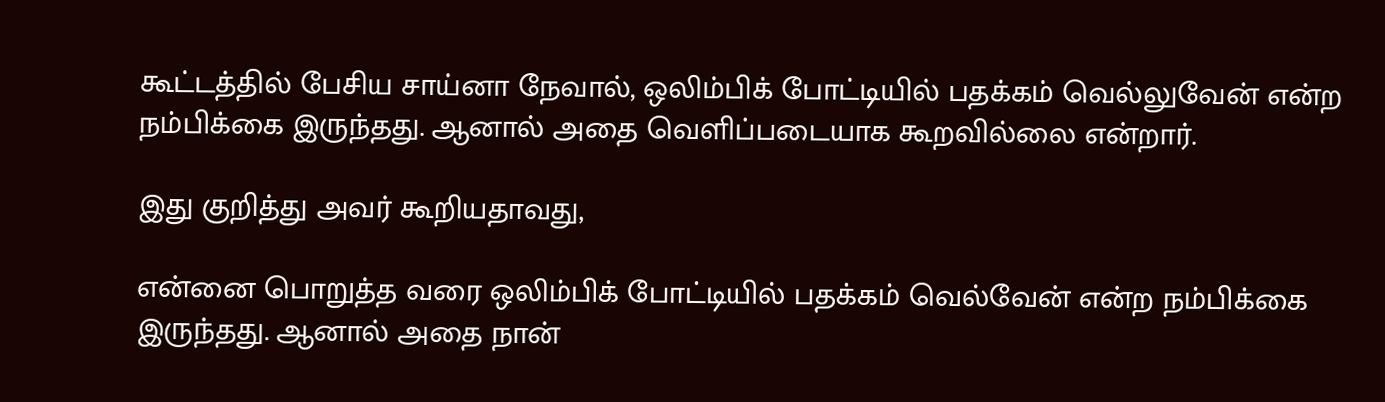கூட்டத்தில் பேசிய சாய்னா நேவால், ஒலிம்பிக் போட்டியில் பதக்கம் வெல்லுவேன் என்ற நம்பிக்கை இருந்தது. ஆனால் அதை வெளிப்படையாக கூறவில்லை என்றார்.

இது குறித்து அவர் கூறியதாவது,

என்னை பொறுத்த வரை ஒலிம்பிக் போட்டியில் பதக்கம் வெல்வேன் என்ற நம்பிக்கை இருந்தது. ஆனால் அதை நான்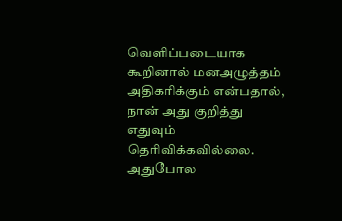வெளிப்படையாக கூறினால் மனஅழுத்தம் அதிகரிக்கும் என்பதால், நான் அது குறித்து எதுவும் தெரிவிக்கவில்லை. அதுபோல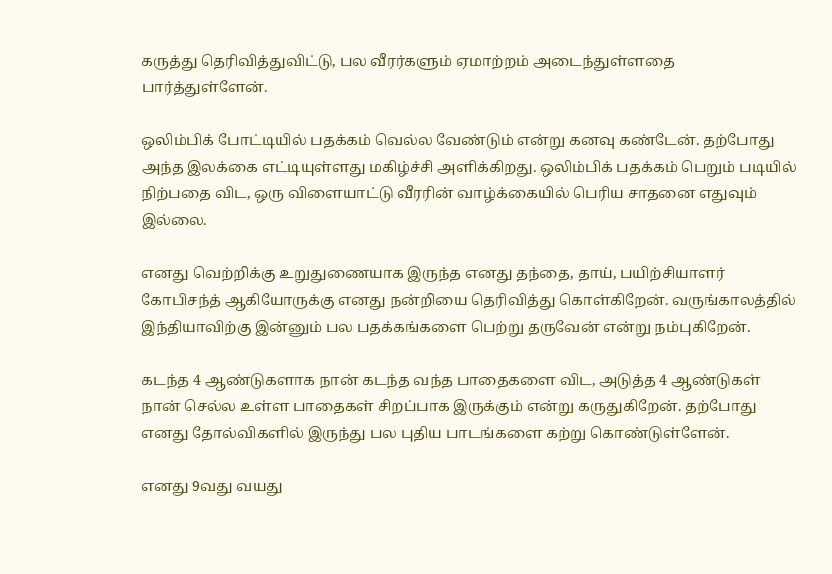கருத்து தெரிவித்துவிட்டு, பல வீரர்களும் ஏமாற்றம் அடைந்துள்ளதை பார்த்துள்ளேன்.

ஒலிம்பிக் போட்டியில் பதக்கம் வெல்ல வேண்டும் என்று கனவு கண்டேன். தற்போது அந்த இலக்கை எட்டியுள்ளது மகிழ்ச்சி அளிக்கிறது. ஒலிம்பிக் பதக்கம் பெறும் படியில் நிற்பதை விட, ஒரு விளையாட்டு வீரரின் வாழ்க்கையில் பெரிய சாதனை எதுவும் இல்லை.

எனது வெற்றிக்கு உறுதுணையாக இருந்த எனது தந்தை, தாய், பயிற்சியாளர் கோபிசந்த் ஆகியோருக்கு எனது நன்றியை தெரிவித்து கொள்கிறேன். வருங்காலத்தில் இந்தியாவிற்கு இன்னும் பல பதக்கங்களை பெற்று தருவேன் என்று நம்புகிறேன்.

கடந்த 4 ஆண்டுகளாக நான் கடந்த வந்த பாதைகளை விட, அடுத்த 4 ஆண்டுகள் நான் செல்ல உள்ள பாதைகள் சிறப்பாக இருக்கும் என்று கருதுகிறேன். தற்போது எனது தோல்விகளில் இருந்து பல புதிய பாடங்களை கற்று கொண்டுள்ளேன்.

எனது 9வது வயது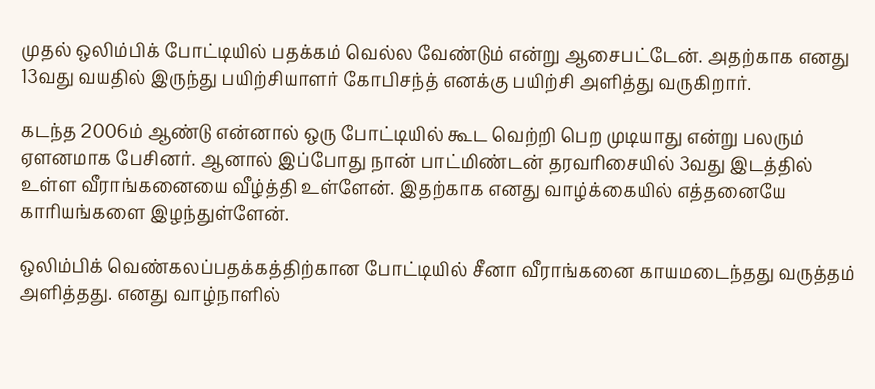முதல் ஒலிம்பிக் போட்டியில் பதக்கம் வெல்ல வேண்டும் என்று ஆசைபட்டேன். அதற்காக எனது 13வது வயதில் இருந்து பயிற்சியாளர் கோபிசந்த் எனக்கு பயிற்சி அளித்து வருகிறார்.

கடந்த 2006ம் ஆண்டு என்னால் ஒரு போட்டியில் கூட வெற்றி பெற முடியாது என்று பலரும் ஏளனமாக பேசினர். ஆனால் இப்போது நான் பாட்மிண்டன் தரவரிசையில் 3வது இடத்தில் உள்ள வீராங்கனையை வீழ்த்தி உள்ளேன். இதற்காக எனது வாழ்க்கையில் எத்தனையே காரியங்களை இழந்துள்ளேன்.

ஒலிம்பிக் வெண்கலப்பதக்கத்திற்கான போட்டியில் சீனா வீராங்கனை காயமடைந்தது வருத்தம் அளித்தது. எனது வாழ்நாளில்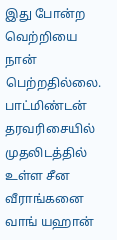இது போன்ற வெற்றியை நான் பெற்றதில்லை. பாட்மிண்டன் தரவரிசையில் முதலிடத்தில் உள்ள சீன வீராங்கனை வாங் யஹான்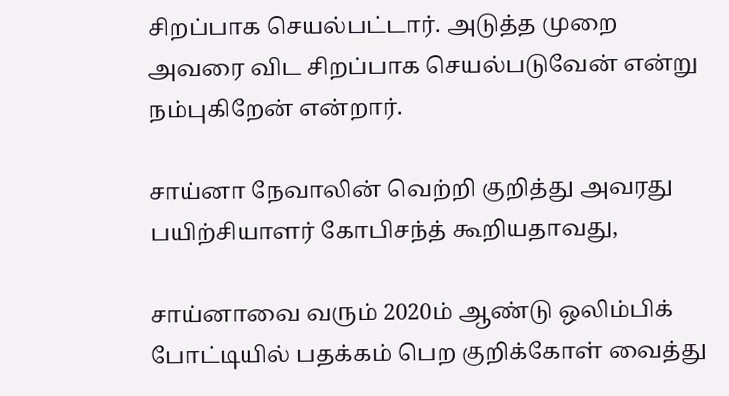சிறப்பாக செயல்பட்டார். அடுத்த முறை அவரை விட சிறப்பாக செயல்படுவேன் என்று நம்புகிறேன் என்றார்.

சாய்னா நேவாலின் வெற்றி குறித்து அவரது பயிற்சியாளர் கோபிசந்த் கூறியதாவது,

சாய்னாவை வரும் 2020ம் ஆண்டு ஒலிம்பிக் போட்டியில் பதக்கம் பெற குறிக்கோள் வைத்து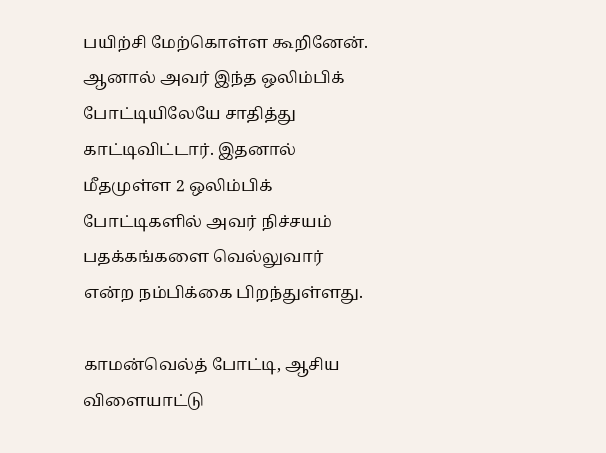பயிற்சி மேற்கொள்ள கூறினேன். ஆனால் அவர் இந்த ஒலிம்பிக் போட்டியிலேயே சாதித்து காட்டிவிட்டார். இதனால் மீதமுள்ள 2 ஒலிம்பிக் போட்டிகளில் அவர் நிச்சயம் பதக்கங்களை வெல்லுவார் என்ற நம்பிக்கை பிறந்துள்ளது.

காமன்வெல்த் போட்டி, ஆசிய விளையாட்டு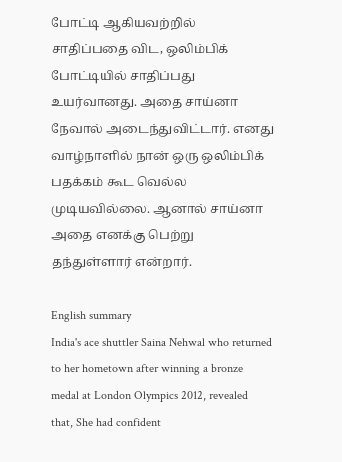போட்டி ஆகியவற்றில் சாதிப்பதை விட, ஒலிம்பிக் போட்டியில் சாதிப்பது உயர்வானது. அதை சாய்னா நேவால் அடைந்துவிட்டார். எனது வாழ்நாளில் நான் ஒரு ஒலிம்பிக் பதக்கம் கூட வெல்ல முடியவில்லை. ஆனால் சாய்னா அதை எனக்கு பெற்று தந்துள்ளார் என்றார்.

English summary
India's ace shuttler Saina Nehwal who returned to her hometown after winning a bronze medal at London Olympics 2012, revealed that, She had confident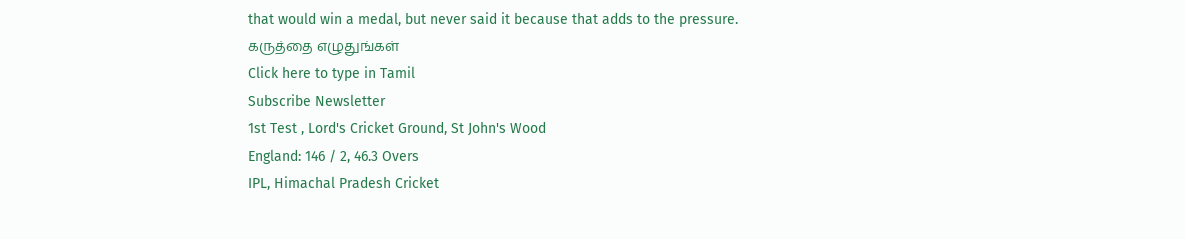that would win a medal, but never said it because that adds to the pressure.
கருத்தை எழுதுங்கள்
Click here to type in Tamil
Subscribe Newsletter
1st Test , Lord's Cricket Ground, St John's Wood
England: 146 / 2, 46.3 Overs
IPL, Himachal Pradesh Cricket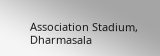Association Stadium, Dharmasala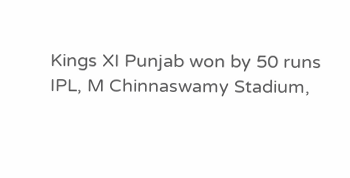Kings XI Punjab won by 50 runs
IPL, M Chinnaswamy Stadium,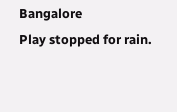Bangalore
Play stopped for rain.